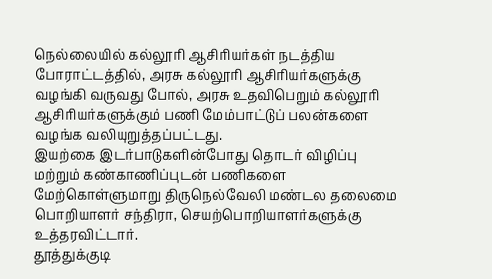நெல்லையில் கல்லூரி ஆசிரியர்கள் நடத்திய போராட்டத்தில், அரசு கல்லூரி ஆசிரியர்களுக்கு வழங்கி வருவது போல், அரசு உதவிபெறும் கல்லூரி ஆசிரியர்களுக்கும் பணி மேம்பாட்டுப் பலன்களை வழங்க வலியுறுத்தப்பட்டது.
இயற்கை இடர்பாடுகளின்போது தொடர் விழிப்பு மற்றும் கண்காணிப்புடன் பணிகளை மேற்கொள்ளுமாறு திருநெல்வேலி மண்டல தலைமை பொறியாளர் சந்திரா, செயற்பொறியாளர்களுக்கு உத்தரவிட்டார்.
தூத்துக்குடி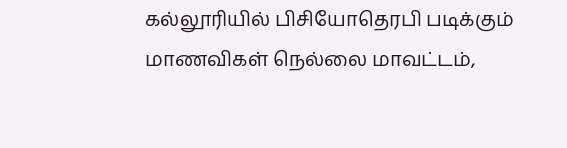கல்லூரியில் பிசியோதெரபி படிக்கும் மாணவிகள் நெல்லை மாவட்டம்,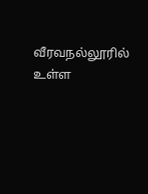வீரவநல்லூரில் உள்ள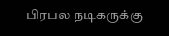பிரபல நடிகருக்கு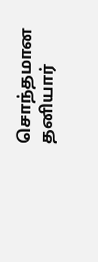சொந்தமான தனியார்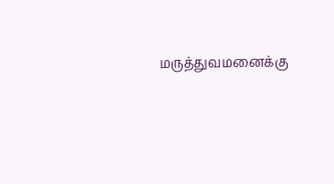மருத்துவமனைக்கு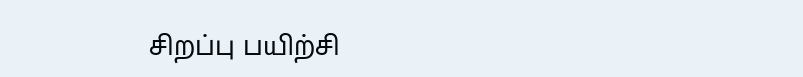சிறப்பு பயிற்சி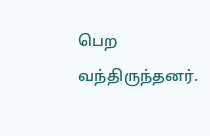பெற வந்திருந்தனர்.